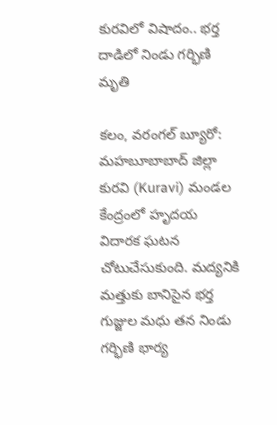కురవిలో విషాదం.. భర్త దాడిలో నిండు గర్భిణి మృతి

కలం, వరంగల్ బ్యూరో: మహబూబాబాద్ జిల్లా కురవి (Kuravi) మండల కేంద్రంలో హృదయ విదారక ఘటన చోటుచేసుకుంది. మద్యనికి మత్తుకు బానిసైన భర్త గుజ్జుల మధు తన నిండు గర్భిణి భార్య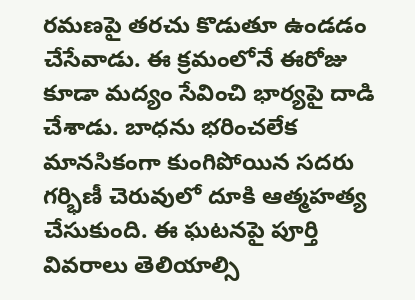రమణపై తరచు కొడుతూ ఉండడం చేసేవాడు. ఈ క్రమంలోనే ఈరోజు కూడా మద్యం సేవించి భార్యపై దాడి చేశాడు. బాధను భరించలేక మానసికంగా కుంగిపోయిన సదరు గర్భిణీ చెరువులో దూకి ఆత్మహత్య చేసుకుంది. ఈ ఘటనపై పూర్తి వివరాలు తెలియాల్సి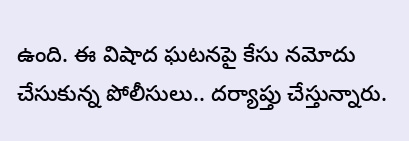ఉంది. ఈ విషాద ఘటనపై కేసు నమోదు చేసుకున్న పోలీసులు.. దర్యాప్తు చేస్తున్నారు.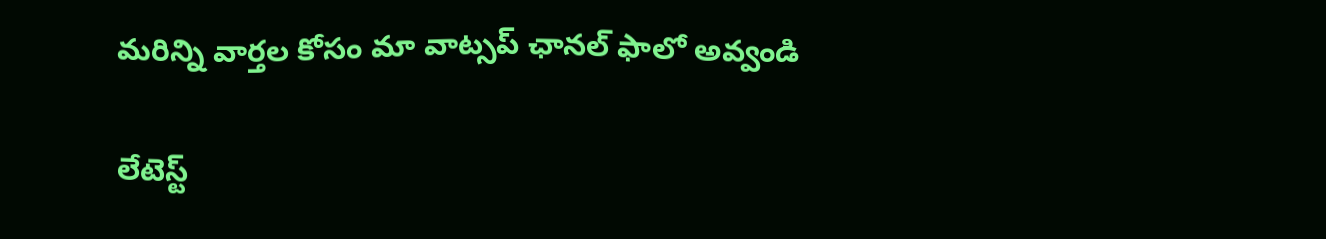మ‌రిన్ని వార్త‌ల కోసం మా వాట్స‌ప్ ఛాన‌ల్ ఫాలో అవ్వండి

లేటెస్ట్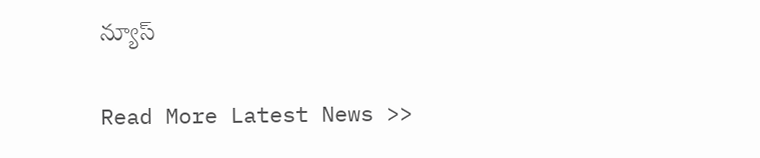న్యూస్‌

Read More Latest News >>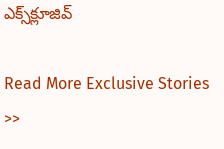ఎక్స్‌క్లూజివ్‌

Read More Exclusive Stories >>